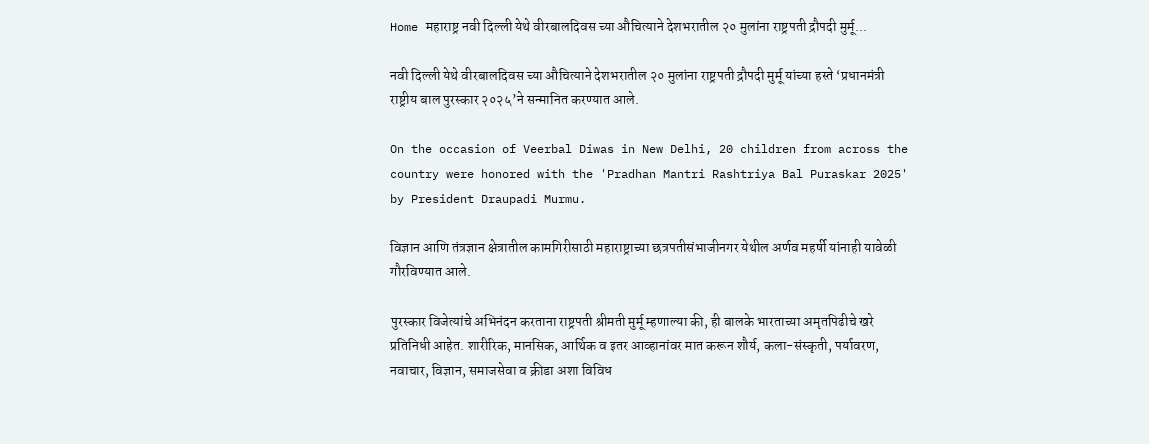Home महाराष्ट्र नवी दिल्ली येथे वीरबालदिवस च्या औचित्याने देशभरातील २० मुलांना राष्ट्रपती द्रौपदी मुर्मू...

नवी दिल्ली येथे वीरबालदिवस च्या औचित्याने देशभरातील २० मुलांना राष्ट्रपती द्रौपदी मुर्मू यांच्या हस्ते ‘प्रधानमंत्री राष्ट्रीय बाल पुरस्कार २०२५’ने सन्मानित करण्यात आले.

On the occasion of Veerbal Diwas in New Delhi, 20 children from across the country were honored with the 'Pradhan Mantri Rashtriya Bal Puraskar 2025' by President Draupadi Murmu.

विज्ञान आणि तंत्रज्ञान क्षेत्रातील कामगिरीसाठी महाराष्ट्राच्या छत्रपतीसंभाजीनगर येथील अर्णव महर्षी यांनाही यावेळी गौरविण्यात आले.

पुरस्कार विजेत्यांचे अभिनंदन करताना राष्ट्रपती श्रीमती मुर्मू म्हणाल्या की, ही बालके भारताच्या अमृतपिढीचे खरे प्रतिनिधी आहेत. शारीरिक, मानसिक, आर्थिक व इतर आव्हानांवर मात करून शौर्य, कला-संस्कृती, पर्यावरण, नवाचार, विज्ञान, समाजसेवा व क्रीडा अशा विविध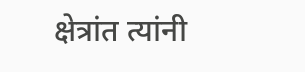क्षेत्रांत त्यांनी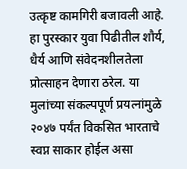उत्कृष्ट कामगिरी बजावली आहे. हा पुरस्कार युवा पिढीतील शौर्य, धैर्य आणि संवेदनशीलतेला प्रोत्साहन देणारा ठरेल. या मुलांच्या संकल्पपूर्ण प्रयत्नांमुळे २०४७ पर्यंत विकसित भारताचे स्वप्न साकार होईल असा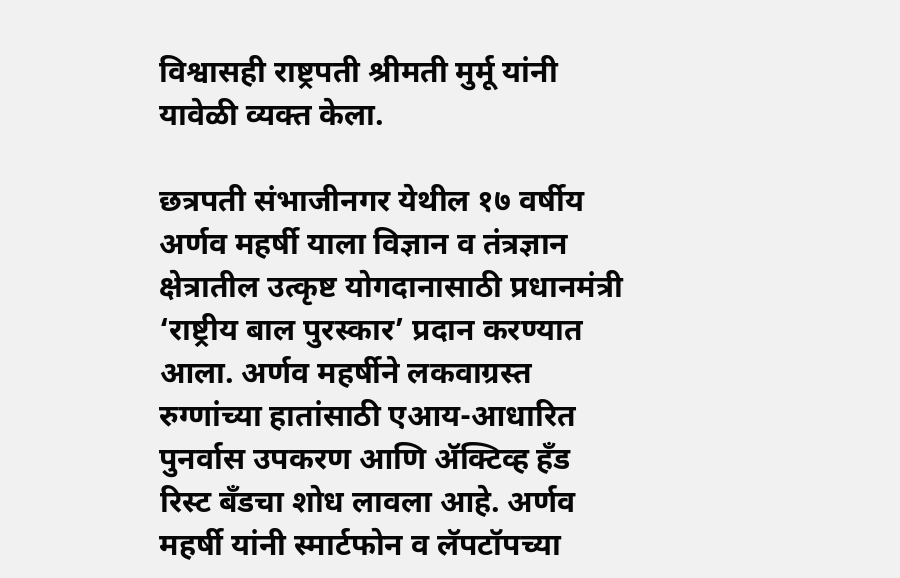विश्वासही राष्ट्रपती श्रीमती मुर्मू यांनी यावेळी व्यक्त केला.

छत्रपती संभाजीनगर येथील १७ वर्षीय अर्णव महर्षी याला विज्ञान व तंत्रज्ञान क्षेत्रातील उत्कृष्ट योगदानासाठी प्रधानमंत्री ‘राष्ट्रीय बाल पुरस्कार’ प्रदान करण्यात आला. अर्णव महर्षीने लकवाग्रस्त रुग्णांच्या हातांसाठी एआय-आधारित पुनर्वास उपकरण आणि ॲक्टिव्ह हँड रिस्ट बँडचा शोध लावला आहे. अर्णव महर्षी यांनी स्मार्टफोन व लॅपटॉपच्या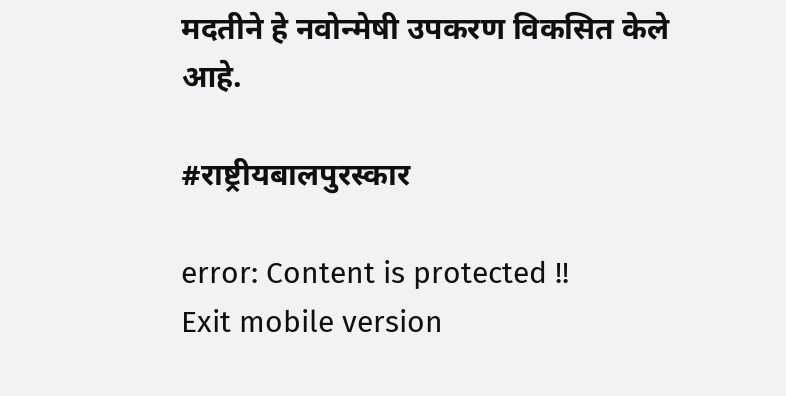मदतीने हे नवोन्मेषी उपकरण विकसित केले आहे.

#राष्ट्रीयबालपुरस्कार

error: Content is protected !!
Exit mobile version